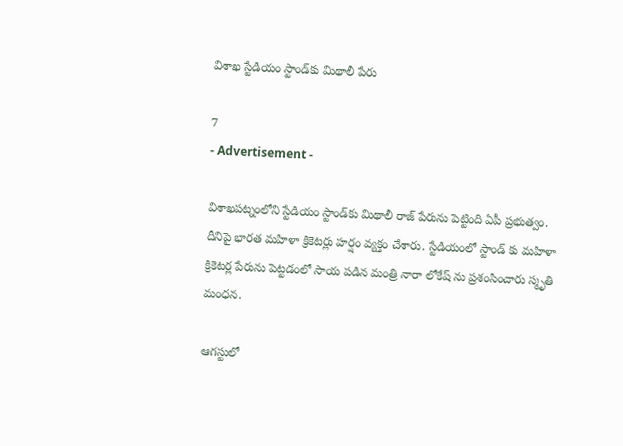విశాఖ స్టేడియం స్టాండ్‌కు మిథాలీ పేరు

7
- Advertisement -

విశాఖపట్నంలోని స్టేడియం స్టాండ్‌కు మిథాలీ రాజ్‌ పేరును పెట్టింది ఏపీ ప్రభుత్వం. దీనిపై భారత మహిళా క్రికెటర్లు హర్షం వ్యక్తం చేశారు. స్టేడియంలో స్టాండ్ కు మహిళా క్రికెటర్ల పేరును పెట్టడంలో సాయ పడిన మంత్రి నారా లోకేష్ ను ప్రశంసించారు స్మృతి మంధన.

ఆగస్టులో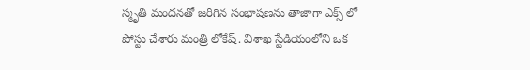స్మృతి మందనతో జరిగిన సంభాషణను తాజాగా ఎక్స్ లో పోస్టు చేశారు మంత్రి లోకేష్. విశాఖ స్టేడియంలోని ఒక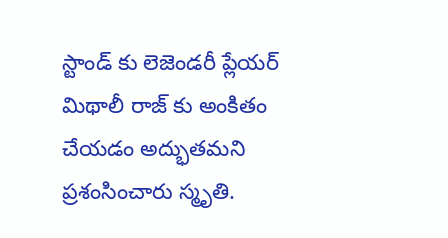స్టాండ్ కు లెజెండరీ ప్లేయర్ మిథాలీ రాజ్ కు అంకితం చేయడం అద్భుతమని ప్రశంసించారు స్మృతి.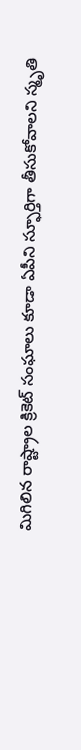మిగిలిన రాష్ట్రాల క్రికెట్ సంఘాలు కూడా ఏపీని స్ఫూర్తిగా తీసుకోవాలని స్మృతి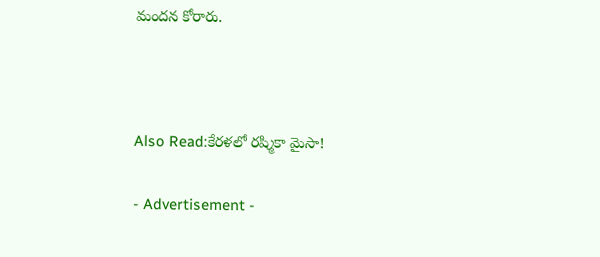మందన కోరారు.



Also Read:కేరళలో రష్మికా మైసా!

- Advertisement -